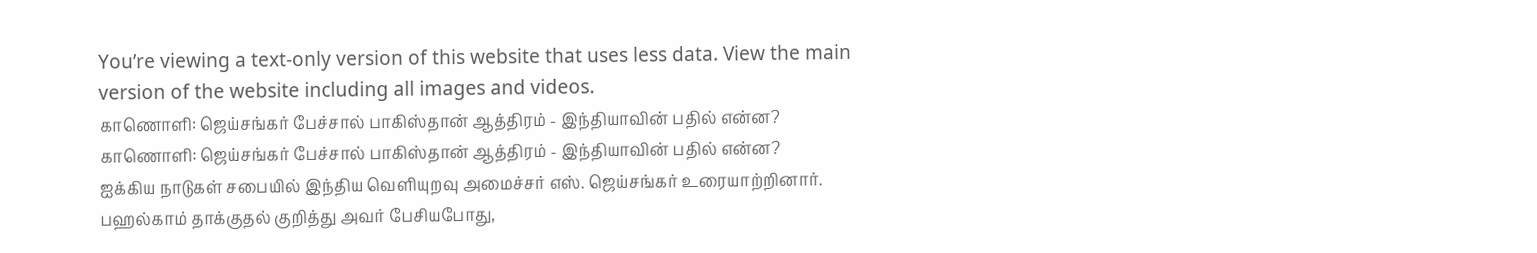You’re viewing a text-only version of this website that uses less data. View the main version of the website including all images and videos.
காணொளி: ஜெய்சங்கர் பேச்சால் பாகிஸ்தான் ஆத்திரம் - இந்தியாவின் பதில் என்ன?
காணொளி: ஜெய்சங்கர் பேச்சால் பாகிஸ்தான் ஆத்திரம் - இந்தியாவின் பதில் என்ன?
ஐக்கிய நாடுகள் சபையில் இந்திய வெளியுறவு அமைச்சர் எஸ். ஜெய்சங்கர் உரையாற்றினார்.
பஹல்காம் தாக்குதல் குறித்து அவர் பேசியபோது,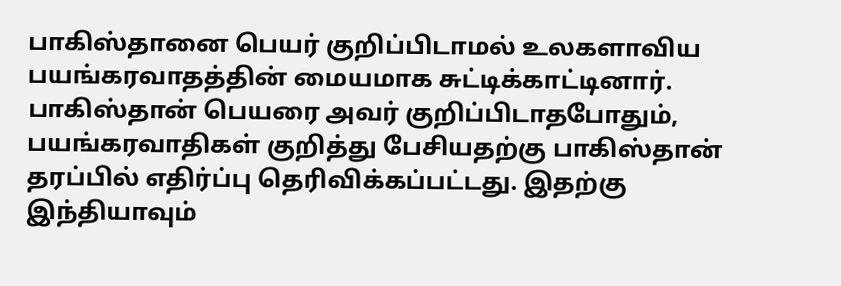பாகிஸ்தானை பெயர் குறிப்பிடாமல் உலகளாவிய பயங்கரவாதத்தின் மையமாக சுட்டிக்காட்டினார்.
பாகிஸ்தான் பெயரை அவர் குறிப்பிடாதபோதும், பயங்கரவாதிகள் குறித்து பேசியதற்கு பாகிஸ்தான் தரப்பில் எதிர்ப்பு தெரிவிக்கப்பட்டது. இதற்கு இந்தியாவும்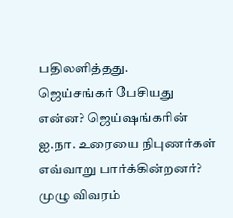பதிலளித்தது.
ஜெய்சங்கர் பேசியது என்ன? ஜெய்ஷங்கரின் ஐ.நா. உரையை நிபுணர்கள் எவ்வாறு பார்க்கின்றனர்?
முழு விவரம்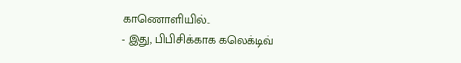காணொளியில்..
- இது, பிபிசிக்காக கலெக்டிவ்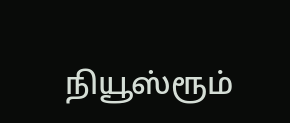நியூஸ்ரூம்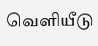வெளியீடு